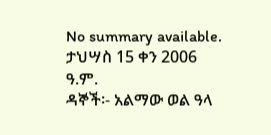No summary available.
ታህሣስ 15 ቀን 2006 ዓ.ም.
ዳኞች፡- አልማው ወል ዓላ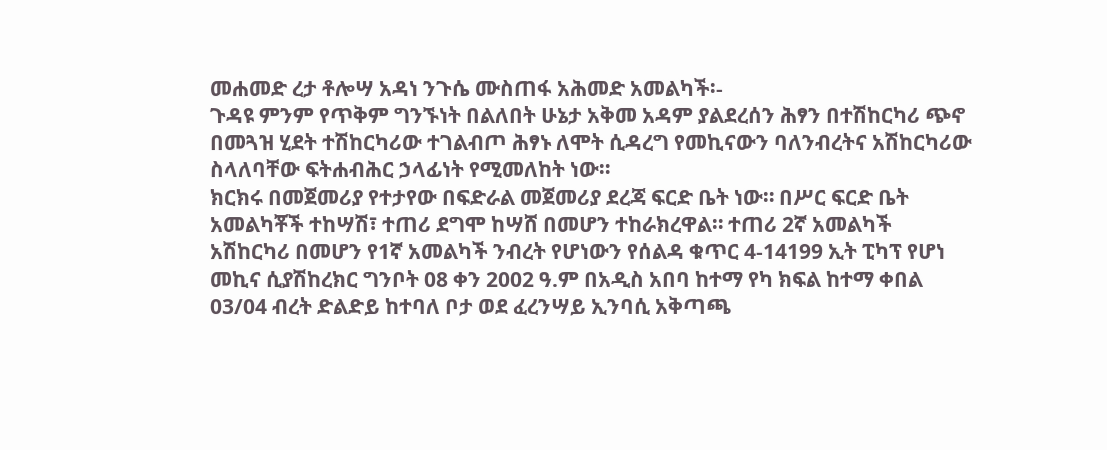መሐመድ ረታ ቶሎሣ አዳነ ንጉሴ ሙስጠፋ አሕመድ አመልካች፡-
ጉዳዩ ምንም የጥቅም ግንኙነት በልለበት ሁኔታ አቅመ አዳም ያልደረሰን ሕፃን በተሽከርካሪ ጭኖ በመጓዝ ሂደት ተሽከርካሪው ተገልብጦ ሕፃኑ ለሞት ሲዳረግ የመኪናውን ባለንብረትና አሽከርካሪው ስላለባቸው ፍትሐብሕር ኃላፊነት የሚመለከት ነው።
ክርክሩ በመጀመሪያ የተታየው በፍድራል መጀመሪያ ደረጃ ፍርድ ቤት ነው። በሥር ፍርድ ቤት አመልካቾች ተከሣሽ፣ ተጠሪ ደግሞ ከሣሸ በመሆን ተከራክረዋል። ተጠሪ 2ኛ አመልካች አሽከርካሪ በመሆን የ1ኛ አመልካች ንብረት የሆነውን የሰልዳ ቁጥር 4-14199 ኢት ፒካፕ የሆነ መኪና ሲያሽከረክር ግንቦት 08 ቀን 2002 ዓ.ም በአዲስ አበባ ከተማ የካ ክፍል ከተማ ቀበል 03/04 ብረት ድልድይ ከተባለ ቦታ ወደ ፈረንሣይ ኢንባሲ አቅጣጫ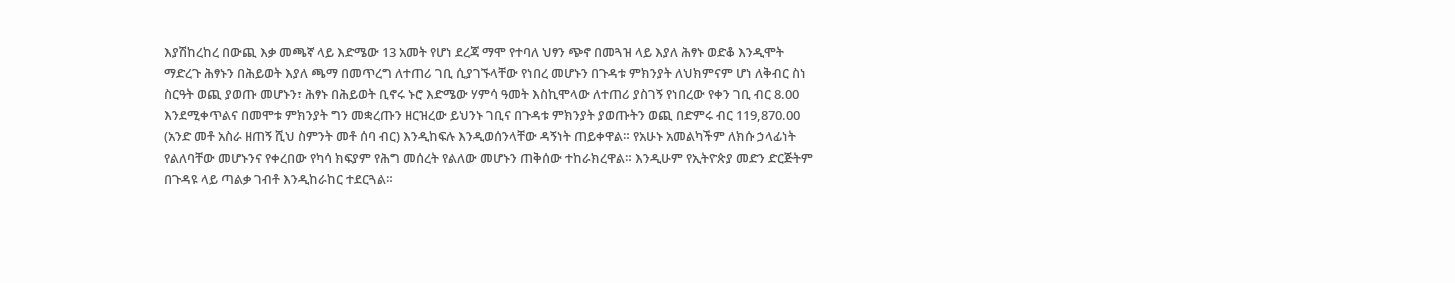እያሽከረከረ በውጪ እቃ መጫኛ ላይ እድሜው 13 አመት የሆነ ደረጃ ማሞ የተባለ ህፃን ጭኖ በመጓዝ ላይ እያለ ሕፃኑ ወድቆ እንዲሞት ማድረጉ ሕፃኑን በሕይወት እያለ ጫማ በመጥረግ ለተጠሪ ገቢ ሲያገኙላቸው የነበረ መሆኑን በጉዳቱ ምክንያት ለህክምናም ሆነ ለቅብር ስነ ስርዓት ወጪ ያወጡ መሆኑን፣ ሕፃኑ በሕይወት ቢኖሩ ኑሮ እድሜው ሃምሳ ዓመት እስኪሞላው ለተጠሪ ያስገኝ የነበረው የቀን ገቢ ብር 8.00 እንደሚቀጥልና በመሞቱ ምክንያት ግን መቋረጡን ዘርዝረው ይህንኑ ገቢና በጉዳቱ ምክንያት ያወጡትን ወጪ በድምሩ ብር 119,870.00 (አንድ መቶ አስራ ዘጠኝ ሺህ ስምንት መቶ ሰባ ብር) እንዲከፍሉ እንዲወሰንላቸው ዳኝነት ጠይቀዋል። የአሁኑ አመልካችም ለክሱ ኃላፊነት የልለባቸው መሆኑንና የቀረበው የካሳ ክፍያም የሕግ መሰረት የልለው መሆኑን ጠቅሰው ተከራክረዋል። እንዲሁም የኢትዮጵያ መድን ድርጅትም በጉዳዩ ላይ ጣልቃ ገብቶ እንዲከራከር ተደርጓል።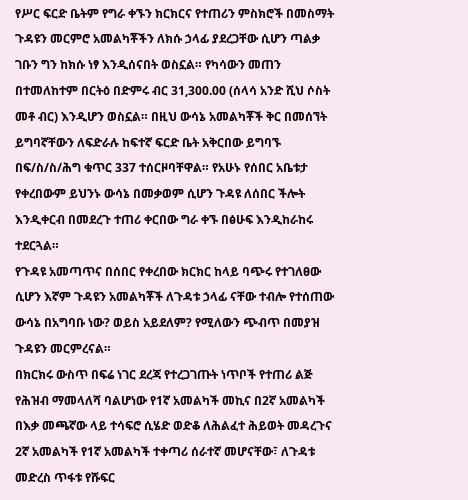የሥር ፍርድ ቤትም የግራ ቀኙን ክርክርና የተጠሪን ምስክሮች በመስማት ጉዳዩን መርምሮ አመልካቾችን ለክሱ ኃላፊ ያደረጋቸው ሲሆን ጣልቃ ገቡን ግን ከክሱ ነፃ እንዲሰናበት ወስኗል። የካሳውን መጠን በተመለከተም በርትዕ በድምሩ ብር 31,300.00 (ሰላሳ አንድ ሺህ ሶስት መቶ ብር) እንዲሆን ወስኗል። በዚህ ውሳኔ አመልካቾች ቅር በመሰኘት ይግባኛቸውን ለፍድራሉ ከፍተኛ ፍርድ ቤት አቅርበው ይግባኙ በፍ/ስ/ስ/ሕግ ቁጥር 337 ተሰርዞባቸዋል። የአሁኑ የሰበር አቤቱታ የቀረበውም ይህንኑ ውሳኔ በመቃወም ሲሆን ጉዳዩ ለሰበር ችሎት እንዲቀርብ በመደረጉ ተጠሪ ቀርበው ግራ ቀኙ በፅሁፍ እንዲከራከሩ ተደርጓል።
የጉዳዩ አመጣጥና በሰበር የቀረበው ክርክር ከላይ ባጭሩ የተገለፀው ሲሆን እኛም ጉዳዩን አመልካቾች ለጉዳቱ ኃላፊ ናቸው ተብሎ የተሰጠው ውሳኔ በአግባቡ ነው? ወይስ አይደለም? የሚለውን ጭብጥ በመያዝ ጉዳዩን መርምረናል።
በክርክሩ ውስጥ በፍሬ ነገር ደረጃ የተረጋገጡት ነጥቦች የተጠሪ ልጅ የሕዝብ ማመላለሻ ባልሆነው የ1ኛ አመልካች መኪና በ2ኛ አመልካች በእቃ መጫኛው ላይ ተሳፍሮ ሲሄድ ወድቆ ለሕልፈተ ሕይወት መዳረጉና 2ኛ አመልካች የ1ኛ አመልካች ተቀጣሪ ሰራተኛ መሆናቸው፣ ለጉዳቱ መድረስ ጥፋቱ የሹፍር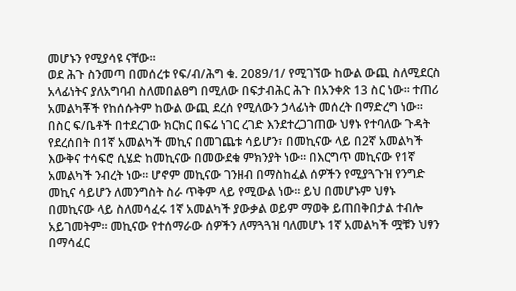መሆኑን የሚያሳዩ ናቸው።
ወደ ሕጉ ስንመጣ በመሰረቱ የፍ/ብ/ሕግ ቁ. 2089/1/ የሚገኘው ከውል ውጪ ስለሚደርስ አላፊነትና ያለአግባብ ስለመበልፀግ በሚለው በፍታብሕር ሕጉ በአንቀጽ 13 ስር ነው። ተጠሪ አመልካቾች የከሰሱትም ከውል ውጪ ደረሰ የሚለውን ኃላፊነት መሰረት በማድረግ ነው። በስር ፍ/ቤቶች በተደረገው ክርክር በፍሬ ነገር ረገድ እንደተረጋገጠው ህፃኑ የተባለው ጉዳት የደረሰበት በ1ኛ አመልካች መኪና በመገጨቱ ሳይሆን፣ በመኪናው ላይ በ2ኛ አመልካች እውቅና ተሳፍሮ ሲሄድ ከመኪናው በመውደቁ ምክንያት ነው። በእርግጥ መኪናው የ1ኛ አመልካች ንብረት ነው። ሆኖም መኪናው ገንዘብ በማስከፈል ሰዎችን የሚያጓጉዝ የንግድ መኪና ሳይሆን ለመንግስት ስራ ጥቅም ላይ የሚውል ነው። ይህ በመሆኑም ህፃኑ በመኪናው ላይ ስለመሳፈሩ 1ኛ አመልካች ያውቃል ወይም ማወቅ ይጠበቅበታል ተብሎ አይገመትም። መኪናው የተሰማራው ሰዎችን ለማጓጓዝ ባለመሆኑ 1ኛ አመልካች ሟቹን ህፃን በማሳፈር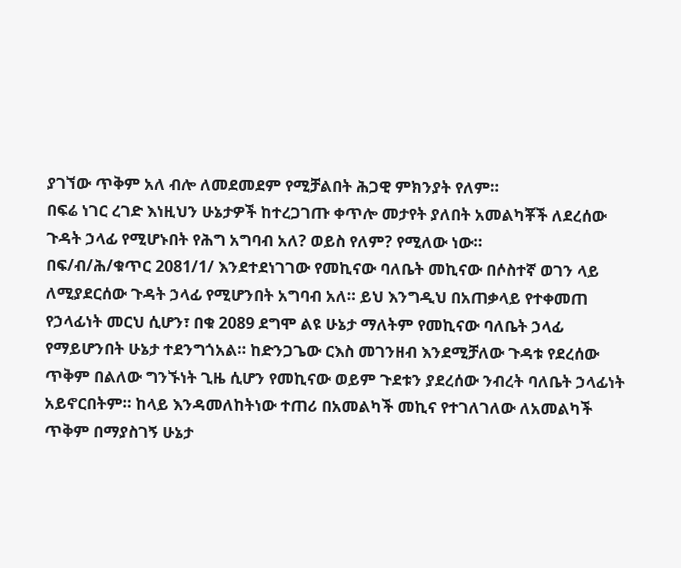ያገኘው ጥቅም አለ ብሎ ለመደመደም የሚቻልበት ሕጋዊ ምክንያት የለም።
በፍሬ ነገር ረገድ እነዚህን ሁኔታዎች ከተረጋገጡ ቀጥሎ መታየት ያለበት አመልካቾች ለደረሰው ጉዳት ኃላፊ የሚሆኑበት የሕግ አግባብ አለ? ወይስ የለም? የሚለው ነው።
በፍ/ብ/ሕ/ቁጥር 2081/1/ እንደተደነገገው የመኪናው ባለቤት መኪናው በሶስተኛ ወገን ላይ ለሚያደርሰው ጉዳት ኃላፊ የሚሆንበት አግባብ አለ። ይህ እንግዲህ በአጠቃላይ የተቀመጠ የኃላፊነት መርህ ሲሆን፣ በቁ 2089 ደግሞ ልዩ ሁኔታ ማለትም የመኪናው ባለቤት ኃላፊ የማይሆንበት ሁኔታ ተደንግጎአል። ከድንጋጌው ርእስ መገንዘብ እንደሚቻለው ጉዳቱ የደረሰው ጥቅም በልለው ግንኙነት ጊዜ ሲሆን የመኪናው ወይም ጉደቱን ያደረሰው ንብረት ባለቤት ኃላፊነት አይኖርበትም። ከላይ እንዳመለከትነው ተጠሪ በአመልካች መኪና የተገለገለው ለአመልካች ጥቅም በማያስገኝ ሁኔታ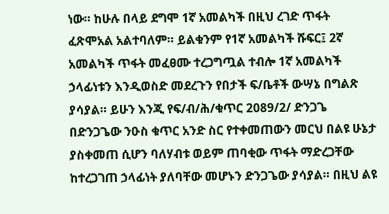ነው። ከሁሉ በላይ ደግሞ 1ኛ አመልካች በዚህ ረገድ ጥፋት ፈጽሞአል አልተባለም። ይልቁንም የ1ኛ አመልካች ሹፍር፤ 2ኛ አመልካች ጥፋት መፈፀሙ ተረጋግጧል ተብሎ 1ኛ አመልካች ኃላፊነቱን እንዲወስድ መደረጉን የበታች ፍ/ቤቶች ውሣኔ በግልጽ ያሳያል። ይሁን እንጂ የፍ/ብ/ሕ/ቁጥር 2089/2/ ድንጋጌ በድንጋጌው ንዑስ ቁጥር አንድ ስር የተቀመጠውን መርህ በልዩ ሁኔታ ያስቀመጠ ሲሆን ባለሃብቱ ወይም ጠባቂው ጥፋት ማድረጋቸው ከተረጋገጠ ኃላፊነት ያለባቸው መሆኑን ድንጋጌው ያሳያል። በዚህ ልዩ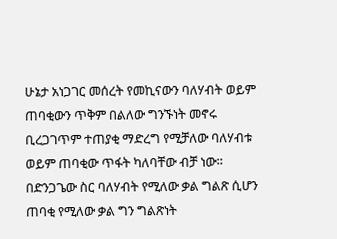ሁኔታ አነጋገር መሰረት የመኪናውን ባለሃብት ወይም ጠባቂውን ጥቅም በልለው ግንኙነት መኖሩ ቢረጋገጥም ተጠያቂ ማድረግ የሚቻለው ባለሃብቱ ወይም ጠባቂው ጥፋት ካለባቸው ብቻ ነው። በድንጋጌው ስር ባለሃብት የሚለው ቃል ግልጽ ሲሆን ጠባቂ የሚለው ቃል ግን ግልጽነት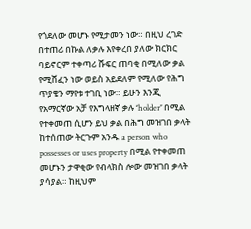የጎደለው መሆኑ የሚታመን ነው። በዚህ ረገድ በተጠሪ በኩል ለቃሉ እየቀረበ ያለው ክርክር ባይኖርም ተቀጣሪ ሹፍር ጠባቂ በሚለው ቃል የሚሸፈን ነው ወይስ አይደለም የሚለው የሕግ ጥያቄን ማየቱ ተገቢ ነው። ይሁን እንጂ የአማርኛው አቻ የእግላዘኛ ቃሉ ‘’holder’’ በሚል የተቀመጠ ሲሆን ይህ ቃል በሕግ መዝገበ ቃላት ከተሰጠው ትርጉም አንዱ a person who possesses or uses property በሚል የተቀመጠ መሆኑን ታዋቂው የብላክስ ሎው መዝገበ ቃላት ያሳያል። ከዚህም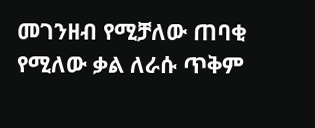መገንዘብ የሚቻለው ጠባቂ የሚለው ቃል ለራሱ ጥቅም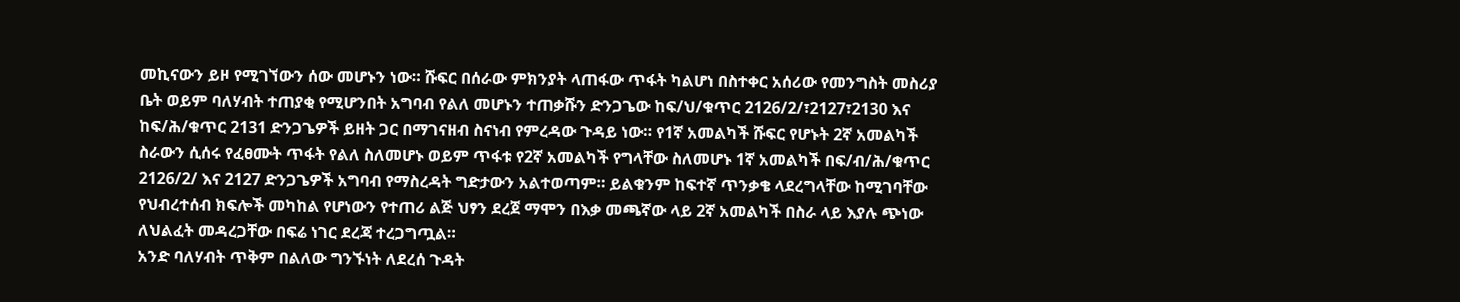መኪናውን ይዞ የሚገኘውን ሰው መሆኑን ነው። ሹፍር በሰራው ምክንያት ላጠፋው ጥፋት ካልሆነ በስተቀር አሰሪው የመንግስት መስሪያ ቤት ወይም ባለሃብት ተጠያቂ የሚሆንበት አግባብ የልለ መሆኑን ተጠቃሹን ድንጋጌው ከፍ/ህ/ቁጥር 2126/2/፣2127፣2130 እና ከፍ/ሕ/ቁጥር 2131 ድንጋጌዎች ይዘት ጋር በማገናዘብ ስናነብ የምረዳው ጉዳይ ነው። የ1ኛ አመልካች ሹፍር የሆኑት 2ኛ አመልካች ስራውን ሲሰሩ የፈፀሙት ጥፋት የልለ ስለመሆኑ ወይም ጥፋቱ የ2ኛ አመልካች የግላቸው ስለመሆኑ 1ኛ አመልካች በፍ/ብ/ሕ/ቁጥር 2126/2/ እና 2127 ድንጋጌዎች አግባብ የማስረዳት ግድታውን አልተወጣም። ይልቁንም ከፍተኛ ጥንቃቄ ላደረግላቸው ከሚገባቸው የህብረተሰብ ክፍሎች መካከል የሆነውን የተጠሪ ልጅ ህፃን ደረጀ ማሞን በእቃ መጫኛው ላይ 2ኛ አመልካች በስራ ላይ እያሉ ጭነው ለህልፈት መዳረጋቸው በፍሬ ነገር ደረጃ ተረጋግጧል።
አንድ ባለሃብት ጥቅም በልለው ግንኙነት ለደረሰ ጉዳት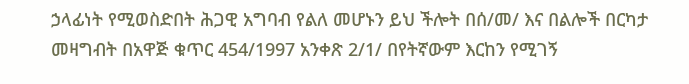ኃላፊነት የሚወስድበት ሕጋዊ አግባብ የልለ መሆኑን ይህ ችሎት በሰ/መ/ እና በልሎች በርካታ መዛግብት በአዋጅ ቁጥር 454/1997 አንቀጽ 2/1/ በየትኛውም እርከን የሚገኝ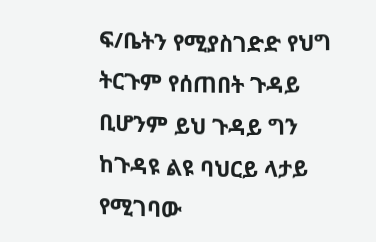ፍ/ቤትን የሚያስገድድ የህግ ትርጉም የሰጠበት ጉዳይ ቢሆንም ይህ ጉዳይ ግን ከጉዳዩ ልዩ ባህርይ ላታይ የሚገባው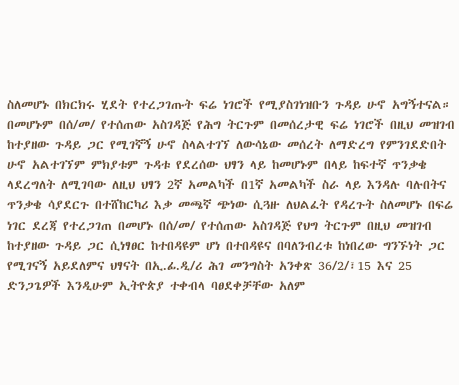ስለመሆኑ በክርክሩ ሂደት የተረጋገጡት ፍሬ ነገሮች የሚያስገነዝቡን ጉዳይ ሁኖ አግኝተናል።
በመሆኑም በሰ/መ/ የተሰጠው አስገዳጅ የሕግ ትርጉም በመሰረታዊ ፍሬ ነገሮች በዚህ መዝገብ ከተያዘው ጉዳይ ጋር የሚገኛኝ ሁኖ ስላልተገኘ ለውሳኔው መሰረት ለማድረግ የምንገደድበት ሁኖ አልተገኘም ምክያቱም ጉዳቱ የደረሰው ህፃን ላይ ከመሆኑም በላይ ከፍተኛ ጥንቃቄ ላደረግለት ለሚገባው ለዚህ ህፃን 2ኛ አመልካች በ1ኛ አመልካች ስራ ላይ እንዳሉ ባሉበትና ጥንቃቄ ሳያደርጉ በተሸከርካሪ እቃ መጫኛ ጭነው ሲጓዙ ለህልፈት የዳረጉት ስለመሆኑ በፍሬ ነገር ደረጃ የተረጋገጠ በመሆኑ በሰ/መ/ የተሰጠው አስገዳጅ የህግ ትርጉም በዚህ መዝገብ ከተያዘው ጉዳይ ጋር ሲነፃፀር ከተበዳዩም ሆነ በተበዳዩና በባለንብረቱ ከነበረው ግንኙነት ጋር የሚገናኝ አይደለምና ህፃናት በኢ.ፊ.ዲ/ሪ ሕገ መንግስት አንቀጽ 36/2/፣15 እና 25 ድንጋጌዎች እንዲሁም ኢትዮጵያ ተቀብላ ባፀደቀቻቸው አለም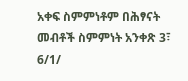አቀፍ ስምምነቶም በሕፃናት መብቶች ስምምነት አንቀጽ 3፣ 6/1/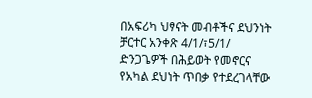በአፍሪካ ህፃናት መብቶችና ደህንነት ቻርተር አንቀጽ 4/1/፣5/1/ ድንጋጌዎች በሕይወት የመኖርና የአካል ደህነት ጥበቃ የተደረገላቸው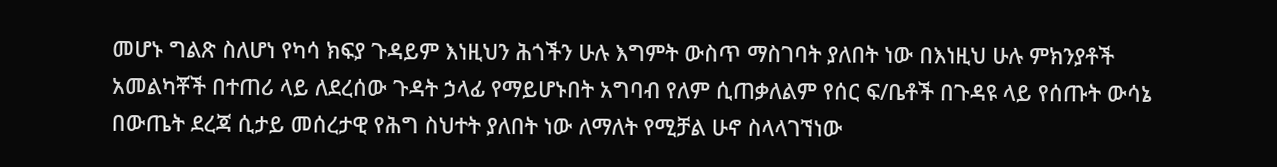መሆኑ ግልጽ ስለሆነ የካሳ ክፍያ ጉዳይም እነዚህን ሕጎችን ሁሉ እግምት ውስጥ ማስገባት ያለበት ነው በእነዚህ ሁሉ ምክንያቶች አመልካቾች በተጠሪ ላይ ለደረሰው ጉዳት ኃላፊ የማይሆኑበት አግባብ የለም ሲጠቃለልም የሰር ፍ/ቤቶች በጉዳዩ ላይ የሰጡት ውሳኔ በውጤት ደረጃ ሲታይ መሰረታዊ የሕግ ስህተት ያለበት ነው ለማለት የሚቻል ሁኖ ስላላገኘነው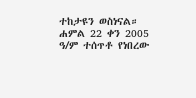ተከታዩን ወስነናል።
ሐምል 22 ቀን 2005 ዓ/ም ተሰጥቶ የነበረው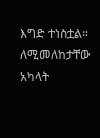እግድ ተነስቷል። ለሚመለከታቸው አካላት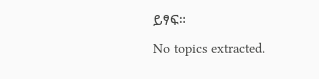ይፃፍ።
No topics extracted.